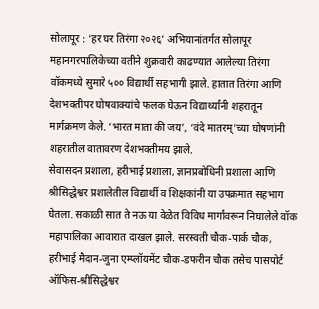सोलापूर : ‘हर घर तिरंगा २०२६’ अभियानांतर्गत सोलापूर महानगरपालिकेच्या वतीने शुक्रवारी काढण्यात आलेल्या तिरंगा वॉकमध्ये सुमारे ५०० विद्यार्थी सहभागी झाले. हातात तिरंगा आणि देशभक्तीपर घोषवाक्यांचे फलक घेऊन विद्यार्थ्यांनी शहरातून मार्गक्रमण केले. ‘भारत माता की जय’, ‘वंदे मातरम्’च्या घोषणांनी शहरातील वातावरण देशभक्तीमय झाले.
सेवासदन प्रशाला, हरीभाई प्रशाला, ज्ञानप्रबोधिनी प्रशाला आणि श्रीसिद्धेश्वर प्रशालेतील विद्यार्थी व शिक्षकांनी या उपक्रमात सहभाग घेतला. सकाळी सात ते नऊ या वेळेत विविध मार्गांवरून निघालेले वॉक महापालिका आवारात दाखल झाले. सरस्वती चौक-पार्क चौक, हरीभाई मैदान-जुना एम्प्लॉयमेंट चौक-डफरीन चौक तसेच पासपोर्ट ऑफिस-श्रीसिद्धेश्वर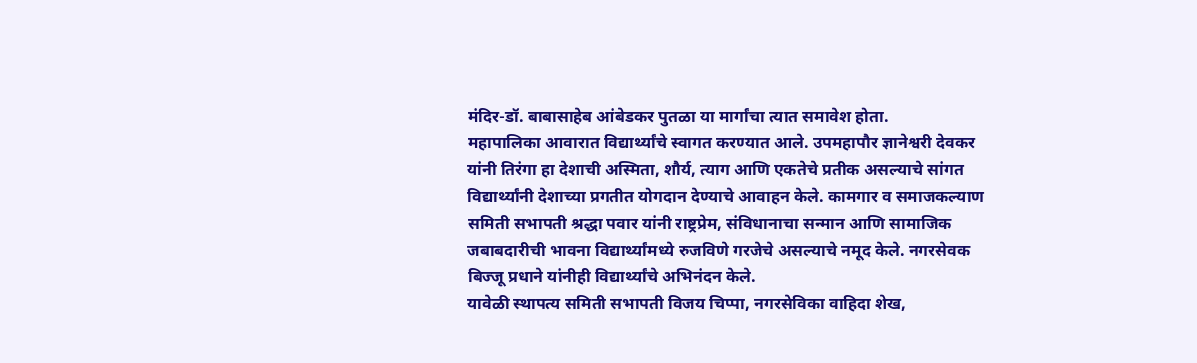मंदिर-डॉ. बाबासाहेब आंबेडकर पुतळा या मार्गांचा त्यात समावेश होता.
महापालिका आवारात विद्यार्थ्यांचे स्वागत करण्यात आले. उपमहापौर ज्ञानेश्वरी देवकर यांनी तिरंगा हा देशाची अस्मिता, शौर्य, त्याग आणि एकतेचे प्रतीक असल्याचे सांगत विद्यार्थ्यांनी देशाच्या प्रगतीत योगदान देण्याचे आवाहन केले. कामगार व समाजकल्याण समिती सभापती श्रद्धा पवार यांनी राष्ट्रप्रेम, संविधानाचा सन्मान आणि सामाजिक जबाबदारीची भावना विद्यार्थ्यांमध्ये रुजविणे गरजेचे असल्याचे नमूद केले. नगरसेवक बिज्जू प्रधाने यांनीही विद्यार्थ्यांचे अभिनंदन केले.
यावेळी स्थापत्य समिती सभापती विजय चिप्पा, नगरसेविका वाहिदा शेख,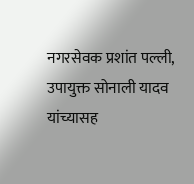नगरसेवक प्रशांत पल्ली, उपायुक्त सोनाली यादव यांच्यासह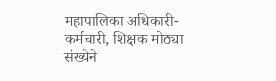महापालिका अधिकारी-कर्मचारी, शिक्षक मोठ्या संख्येने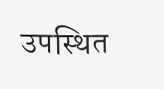उपस्थित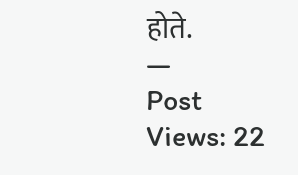होते.
—
Post Views: 22